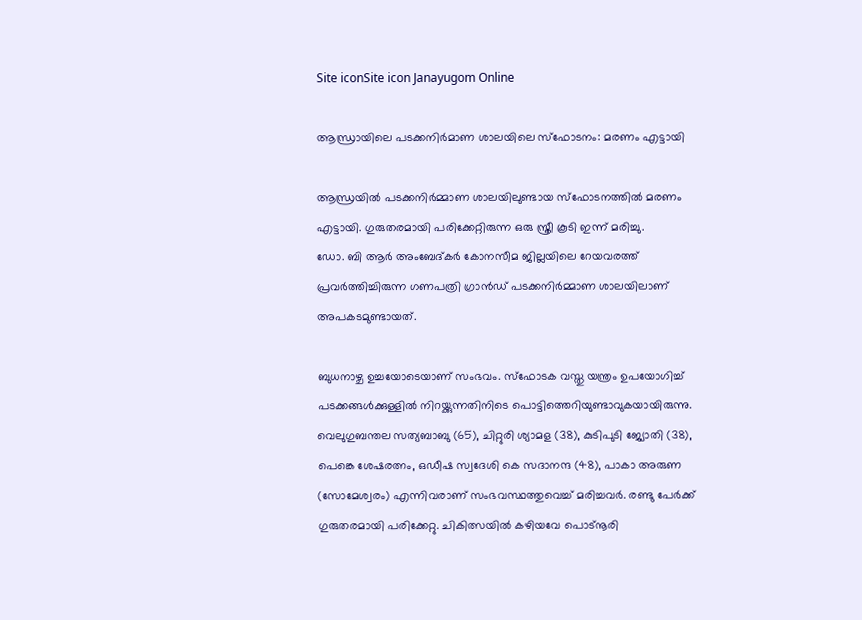Site iconSite icon Janayugom Online

ആന്ധ്രായിലെ പടക്കനിര്‍മാണ ശാലയിലെ സ്ഫോടനം: മരണം എട്ടായി

ആന്ധ്രയില്‍ പടക്കനിര്‍മ്മാണ ശാലയിലുണ്ടായ സ്ഫോടനത്തില്‍ മരണം എട്ടായി. ഗുരുതരമായി പരിക്കേറ്റിരുന്ന ഒരു സ്ത്രീ കൂടി ഇന്ന് മരിച്ചു.
ഡോ. ബി ആർ അംബേദ്കർ കോനസീമ ജില്ലയിലെ റേയവരത്ത് പ്രവർത്തിച്ചിരുന്ന ഗണപത്രി ഗ്രാൻഡ് പടക്കനിര്‍മ്മാണ ശാലയിലാണ് അപകടമുണ്ടായത്.

ബുധനാഴ്ച ഉച്ചയോടെയാണ് സംഭവം. സ്‌ഫോടക വസ്തു യന്ത്രം ഉപയോഗിച്ച് പടക്കങ്ങൾക്കുള്ളിൽ നിറയ്ക്കുന്നതിനിടെ പൊട്ടിത്തെറിയുണ്ടാവുകയായിരുന്നു. വെലുഗുബന്തല സത്യബാബു (65), ചിറ്റുരി ശ്യാമള (38), കുടിപുടി ജ്യോതി (38), പെങ്കെ ശേഷരത്നം, ഒഡീഷ സ്വദേശി കെ സദാനന്ദ (48), പാകാ അരുണ (സോമേശ്വരം) എന്നിവരാണ് സംഭവസ്ഥത്തുവെച്ച് മരിച്ചവര്‍. രണ്ടു പേർക്ക് ഗുരുതരമായി പരിക്കേറ്റു. ചികിത്സയില്‍ ക‍ഴിയവേ പൊട്നൂരി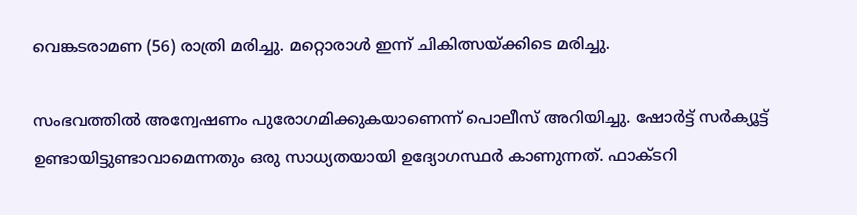വെങ്കടരാമണ (56) രാത്രി മരിച്ചു. മറ്റൊരാൾ ഇന്ന് ചികിത്സയ്‌ക്കിടെ മരിച്ചു.

സംഭവത്തില്‍ അന്വേഷണം പുരോഗമിക്കുകയാണെന്ന് പൊലീസ് അറിയിച്ചു. ഷോർട്ട് സർക്യൂട്ട് ഉണ്ടായിട്ടുണ്ടാവാമെന്നതും ഒരു സാധ്യതയായി ഉദ്യോഗസ്ഥർ കാണുന്നത്. ഫാക്ടറി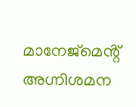മാനേജ്മെൻ്റ് അഗ്നിശമന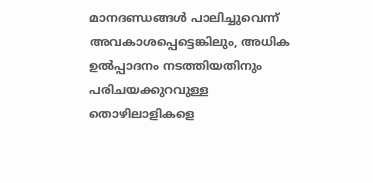മാനദണ്ഡങ്ങൾ പാലിച്ചുവെന്ന് അവകാശപ്പെട്ടെങ്കിലും, അധിക ഉൽപ്പാദനം നടത്തിയതിനും പരിചയക്കുറവുള്ള തൊഴിലാളികളെ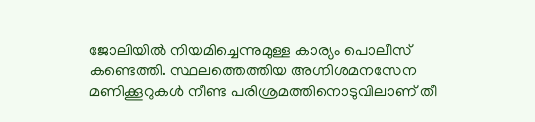ജോലിയില്‍ നിയമിച്ചെന്നുമുള്ള കാര്യം പൊലീസ് കണ്ടെത്തി. സ്ഥലത്തെത്തിയ അഗ്നിശമനസേന മണിക്കൂറുകൾ നീണ്ട പരിശ്രമത്തിനൊടുവിലാണ് തീ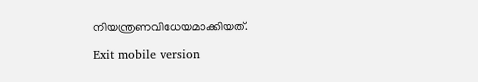നിയന്ത്രണവിധേയമാക്കിയത്.

Exit mobile version